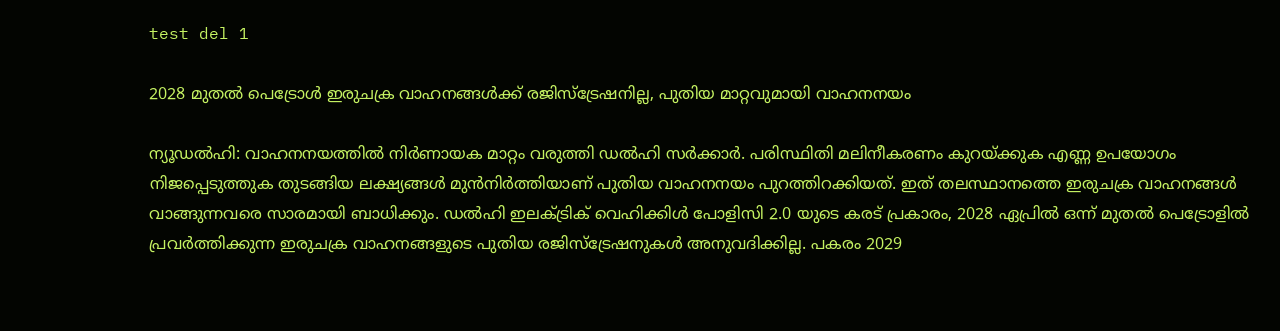test del 1

2028 മുതൽ പെട്രോൾ ഇരുചക്ര വാഹനങ്ങൾക്ക് രജിസ്‌ട്രേഷനില്ല, പുതിയ മാറ്റവുമായി വാഹനനയം

ന്യൂഡൽഹി: വാഹനനയത്തിൽ നിർണായക മാറ്റം വരുത്തി ഡൽഹി സർക്കാർ. പരിസ്ഥിതി മലിനീകരണം കുറയ്ക്കുക എണ്ണ ഉപയോഗം നിജപ്പെടുത്തുക തുടങ്ങിയ ലക്ഷ്യങ്ങൾ മുൻനിർത്തിയാണ് പുതിയ വാഹനനയം പുറത്തിറക്കിയത്. ഇത് തലസ്ഥാനത്തെ ഇരുചക്ര വാഹനങ്ങൾ വാങ്ങുന്നവരെ സാരമായി ബാധിക്കും. ഡൽഹി ഇലക്ട്രിക് വെഹിക്കിൾ പോളിസി 2.0 യുടെ കരട് പ്രകാരം, 2028 ഏപ്രിൽ ഒന്ന് മുതൽ പെട്രോളിൽ പ്രവർത്തിക്കുന്ന ഇരുചക്ര വാഹനങ്ങളുടെ പുതിയ രജിസ്‌ട്രേഷനുകൾ അനുവദിക്കില്ല. പകരം 2029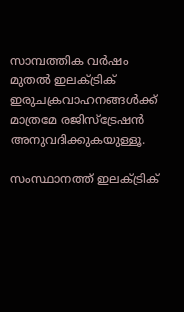സാമ്പത്തിക വർഷം മുതൽ ഇലക്ട്രിക് ഇരുചക്രവാഹനങ്ങൾക്ക് മാത്രമേ രജിസ്‌ട്രേഷൻ അനുവദിക്കുകയുള്ളൂ.

സംസ്ഥാനത്ത് ഇലക്ട്രിക്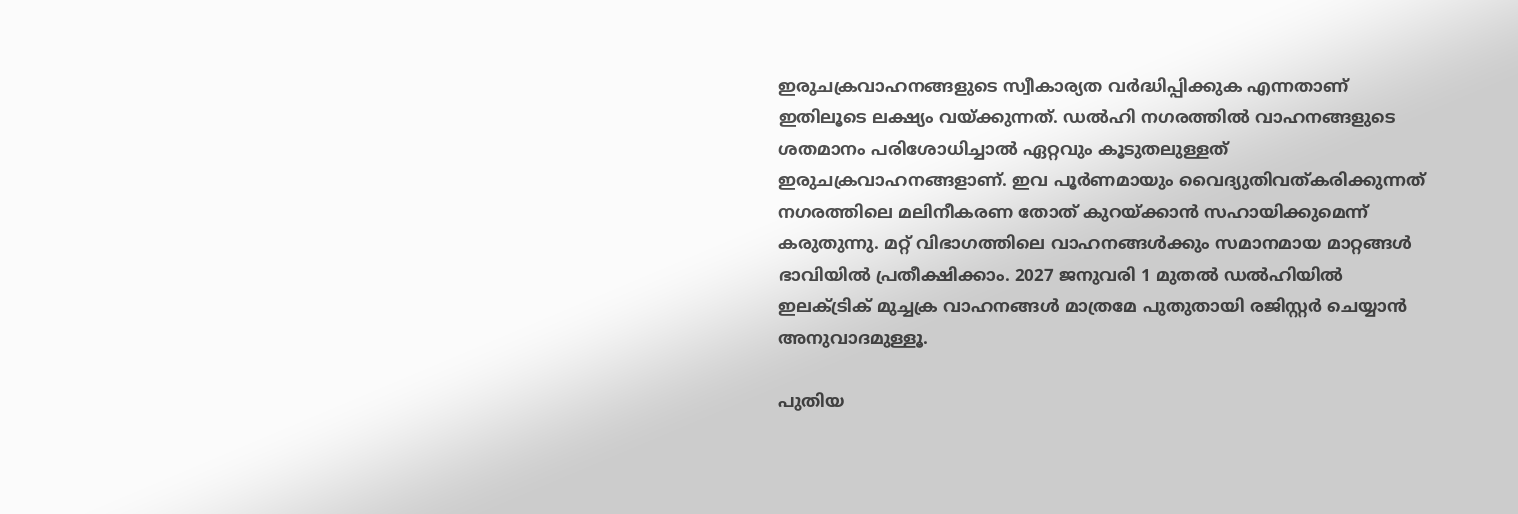ഇരുചക്രവാഹനങ്ങളുടെ സ്വീകാര്യത വർദ്ധിപ്പിക്കുക എന്നതാണ് ഇതിലൂടെ ലക്ഷ്യം വയ്ക്കുന്നത്. ഡൽഹി നഗരത്തിൽ വാഹനങ്ങളുടെ ശതമാനം പരിശോധിച്ചാൽ ഏറ്റവും കൂടുതലുള്ളത് ഇരുചക്രവാഹനങ്ങളാണ്. ഇവ പൂർണമായും വൈദ്യുതിവത്കരിക്കുന്നത് നഗരത്തിലെ മലിനീകരണ തോത് കുറയ്ക്കാൻ സഹായിക്കുമെന്ന് കരുതുന്നു. മറ്റ് വിഭാഗത്തിലെ വാഹനങ്ങൾക്കും സമാനമായ മാറ്റങ്ങൾ ഭാവിയിൽ പ്രതീക്ഷിക്കാം. 2027 ജനുവരി 1 മുതൽ ഡൽഹിയിൽ ഇലക്ട്രിക് മുച്ചക്ര വാഹനങ്ങൾ മാത്രമേ പുതുതായി രജിസ്റ്റർ ചെയ്യാൻ അനുവാദമുള്ളൂ.

പുതിയ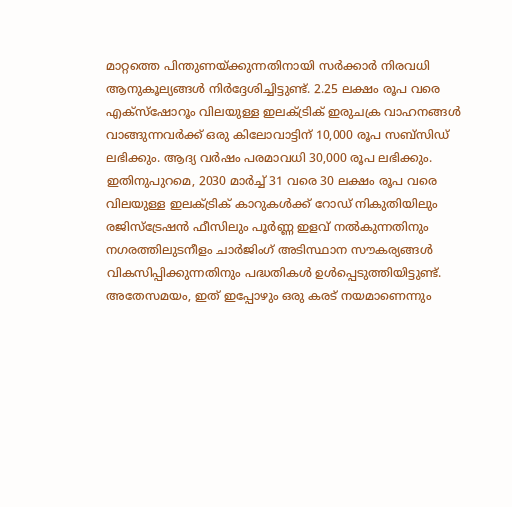മാറ്റത്തെ പിന്തുണയ്ക്കുന്നതിനായി സർക്കാർ നിരവധി ആനുകൂല്യങ്ങൾ നിർദ്ദേശിച്ചിട്ടുണ്ട്. 2.25 ലക്ഷം രൂപ വരെ എക്സ്‌ഷോറൂം വിലയുള്ള ഇലക്ട്രിക് ഇരുചക്ര വാഹനങ്ങൾ വാങ്ങുന്നവർക്ക് ഒരു കിലോവാട്ടിന് 10,000 രൂപ സബ്സിഡ് ലഭിക്കും. ആദ്യ വർഷം പരമാവധി 30,000 രൂപ ലഭിക്കും. ഇതിനുപുറമെ, 2030 മാർച്ച് 31 വരെ 30 ലക്ഷം രൂപ വരെ വിലയുള്ള ഇലക്ട്രിക് കാറുകൾക്ക് റോഡ് നികുതിയിലും രജിസ്‌ട്രേഷൻ ഫീസിലും പൂർണ്ണ ഇളവ് നൽകുന്നതിനും നഗരത്തിലുടനീളം ചാർജിംഗ് അടിസ്ഥാന സൗകര്യങ്ങൾ വികസിപ്പിക്കുന്നതിനും പദ്ധതികൾ ഉൾപ്പെടുത്തിയിട്ടുണ്ട്. അതേസമയം, ഇത് ഇപ്പോഴും ഒരു കരട് നയമാണെന്നും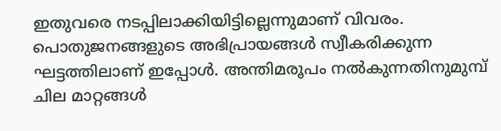ഇതുവരെ നടപ്പിലാക്കിയിട്ടില്ലെന്നുമാണ് വിവരം. പൊതുജനങ്ങളുടെ അഭിപ്രായങ്ങൾ സ്വീകരിക്കുന്ന ഘട്ടത്തിലാണ് ഇപ്പോൾ. അന്തിമരൂപം നൽകുന്നതിനുമുമ്പ് ചില മാറ്റങ്ങൾ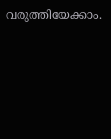വരുത്തിയേക്കാം.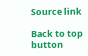Source link

Back to top button